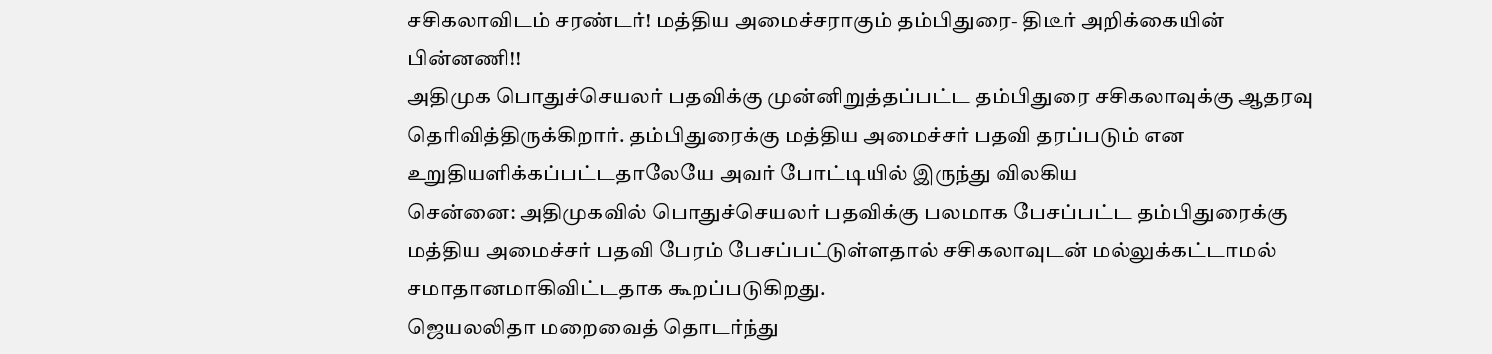சசிகலாவிடம் சரண்டர்! மத்திய அமைச்சராகும் தம்பிதுரை- திடீர் அறிக்கையின் பின்னணி!!
அதிமுக பொதுச்செயலர் பதவிக்கு முன்னிறுத்தப்பட்ட தம்பிதுரை சசிகலாவுக்கு ஆதரவு தெரிவித்திருக்கிறார். தம்பிதுரைக்கு மத்திய அமைச்சர் பதவி தரப்படும் என உறுதியளிக்கப்பட்டதாலேயே அவர் போட்டியில் இருந்து விலகிய
சென்னை: அதிமுகவில் பொதுச்செயலர் பதவிக்கு பலமாக பேசப்பட்ட தம்பிதுரைக்கு மத்திய அமைச்சர் பதவி பேரம் பேசப்பட்டுள்ளதால் சசிகலாவுடன் மல்லுக்கட்டாமல் சமாதானமாகிவிட்டதாக கூறப்படுகிறது.
ஜெயலலிதா மறைவைத் தொடர்ந்து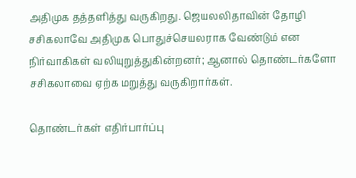அதிமுக தத்தளித்து வருகிறது. ஜெயலலிதாவின் தோழி சசிகலாவே அதிமுக பொதுச்செயலராக வேண்டும் என நிர்வாகிகள் வலியுறுத்துகின்றனர்; ஆனால் தொண்டர்களோ சசிகலாவை ஏற்க மறுத்து வருகிறார்கள்.

தொண்டர்கள் எதிர்பார்ப்பு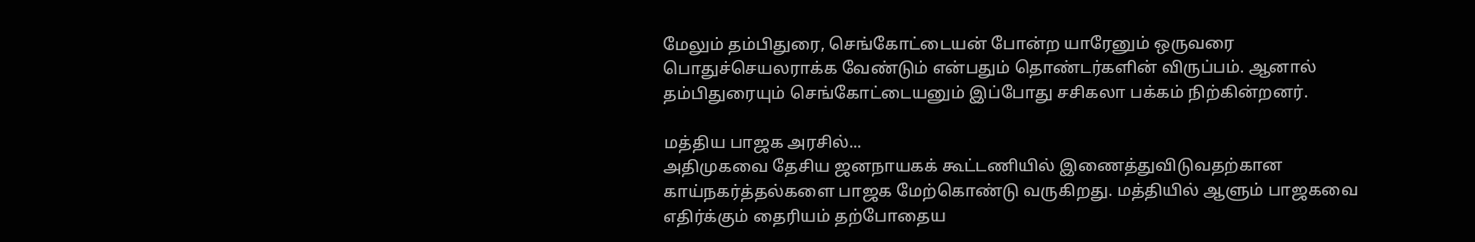மேலும் தம்பிதுரை, செங்கோட்டையன் போன்ற யாரேனும் ஒருவரை பொதுச்செயலராக்க வேண்டும் என்பதும் தொண்டர்களின் விருப்பம். ஆனால் தம்பிதுரையும் செங்கோட்டையனும் இப்போது சசிகலா பக்கம் நிற்கின்றனர்.

மத்திய பாஜக அரசில்...
அதிமுகவை தேசிய ஜனநாயகக் கூட்டணியில் இணைத்துவிடுவதற்கான காய்நகர்த்தல்களை பாஜக மேற்கொண்டு வருகிறது. மத்தியில் ஆளும் பாஜகவை எதிர்க்கும் தைரியம் தற்போதைய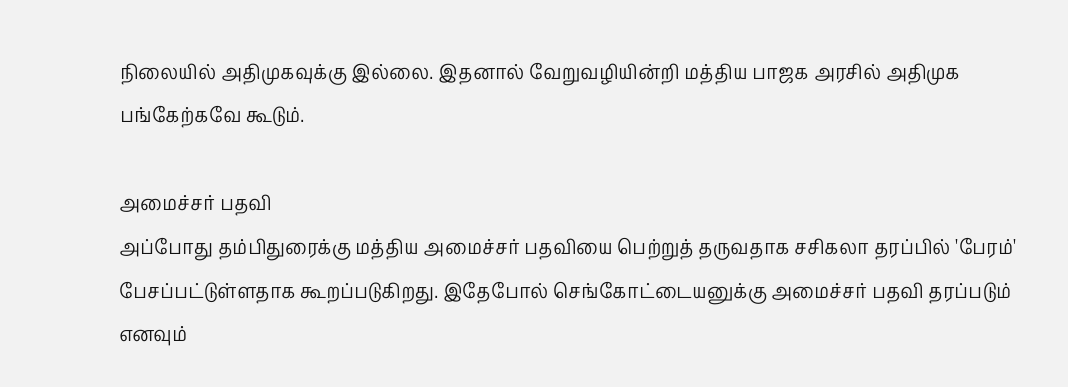நிலையில் அதிமுகவுக்கு இல்லை. இதனால் வேறுவழியின்றி மத்திய பாஜக அரசில் அதிமுக பங்கேற்கவே கூடும்.

அமைச்சர் பதவி
அப்போது தம்பிதுரைக்கு மத்திய அமைச்சர் பதவியை பெற்றுத் தருவதாக சசிகலா தரப்பில் 'பேரம்' பேசப்பட்டுள்ளதாக கூறப்படுகிறது. இதேபோல் செங்கோட்டையனுக்கு அமைச்சர் பதவி தரப்படும் எனவும்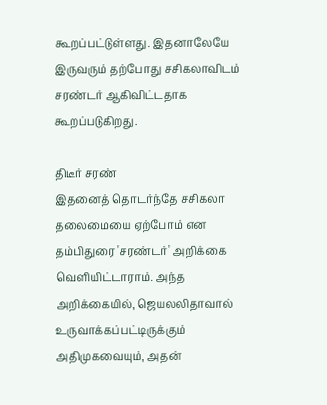கூறப்பட்டுள்ளது. இதனாலேயே இருவரும் தற்போது சசிகலாவிடம் சரண்டர் ஆகிவிட்டதாக கூறப்படுகிறது.

திடீர் சரண்
இதனைத் தொடர்ந்தே சசிகலா தலைமையை ஏற்போம் என தம்பிதுரை 'சரண்டர்' அறிக்கை வெளியிட்டாராம். அந்த அறிக்கையில், ஜெயலலிதாவால் உருவாக்கப்பட்டிருக்கும் அதிமுகவையும், அதன்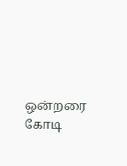ஒன்றரை கோடி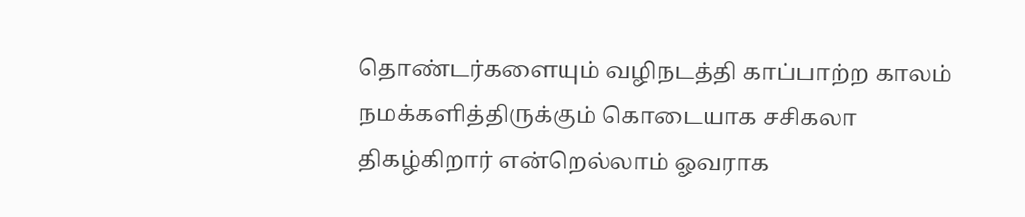தொண்டர்களையும் வழிநடத்தி காப்பாற்ற காலம் நமக்களித்திருக்கும் கொடையாக சசிகலா திகழ்கிறார் என்றெல்லாம் ஓவராக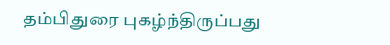தம்பிதுரை புகழ்ந்திருப்பது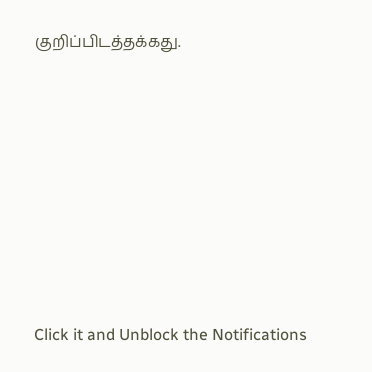குறிப்பிடத்தக்கது.












Click it and Unblock the Notifications